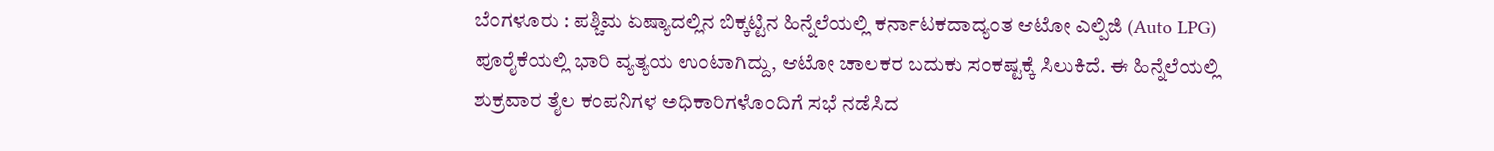ಬೆಂಗಳೂರು : ಪಶ್ಚಿಮ ಏಷ್ಯಾದಲ್ಲಿನ ಬಿಕ್ಕಟ್ಟಿನ ಹಿನ್ನೆಲೆಯಲ್ಲಿ ಕರ್ನಾಟಕದಾದ್ಯಂತ ಆಟೋ ಎಲ್ಪಿಜಿ (Auto LPG) ಪೂರೈಕೆಯಲ್ಲಿ ಭಾರಿ ವ್ಯತ್ಯಯ ಉಂಟಾಗಿದ್ದು, ಆಟೋ ಚಾಲಕರ ಬದುಕು ಸಂಕಷ್ಟಕ್ಕೆ ಸಿಲುಕಿದೆ. ಈ ಹಿನ್ನೆಲೆಯಲ್ಲಿ ಶುಕ್ರವಾರ ತೈಲ ಕಂಪನಿಗಳ ಅಧಿಕಾರಿಗಳೊಂದಿಗೆ ಸಭೆ ನಡೆಸಿದ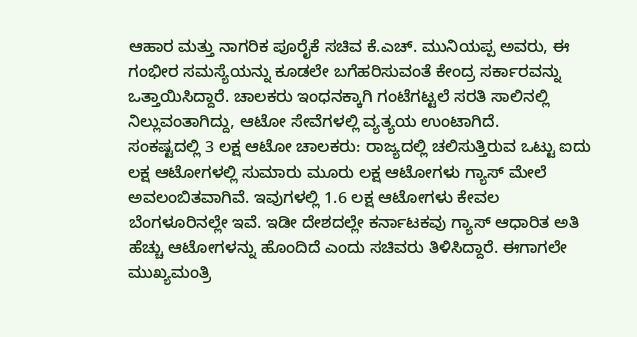ಆಹಾರ ಮತ್ತು ನಾಗರಿಕ ಪೂರೈಕೆ ಸಚಿವ ಕೆ.ಎಚ್. ಮುನಿಯಪ್ಪ ಅವರು, ಈ ಗಂಭೀರ ಸಮಸ್ಯೆಯನ್ನು ಕೂಡಲೇ ಬಗೆಹರಿಸುವಂತೆ ಕೇಂದ್ರ ಸರ್ಕಾರವನ್ನು ಒತ್ತಾಯಿಸಿದ್ದಾರೆ. ಚಾಲಕರು ಇಂಧನಕ್ಕಾಗಿ ಗಂಟೆಗಟ್ಟಲೆ ಸರತಿ ಸಾಲಿನಲ್ಲಿ ನಿಲ್ಲುವಂತಾಗಿದ್ದು, ಆಟೋ ಸೇವೆಗಳಲ್ಲಿ ವ್ಯತ್ಯಯ ಉಂಟಾಗಿದೆ.
ಸಂಕಷ್ಟದಲ್ಲಿ 3 ಲಕ್ಷ ಆಟೋ ಚಾಲಕರು: ರಾಜ್ಯದಲ್ಲಿ ಚಲಿಸುತ್ತಿರುವ ಒಟ್ಟು ಐದು ಲಕ್ಷ ಆಟೋಗಳಲ್ಲಿ ಸುಮಾರು ಮೂರು ಲಕ್ಷ ಆಟೋಗಳು ಗ್ಯಾಸ್ ಮೇಲೆ ಅವಲಂಬಿತವಾಗಿವೆ. ಇವುಗಳಲ್ಲಿ 1.6 ಲಕ್ಷ ಆಟೋಗಳು ಕೇವಲ ಬೆಂಗಳೂರಿನಲ್ಲೇ ಇವೆ. ಇಡೀ ದೇಶದಲ್ಲೇ ಕರ್ನಾಟಕವು ಗ್ಯಾಸ್ ಆಧಾರಿತ ಅತಿ ಹೆಚ್ಚು ಆಟೋಗಳನ್ನು ಹೊಂದಿದೆ ಎಂದು ಸಚಿವರು ತಿಳಿಸಿದ್ದಾರೆ. ಈಗಾಗಲೇ ಮುಖ್ಯಮಂತ್ರಿ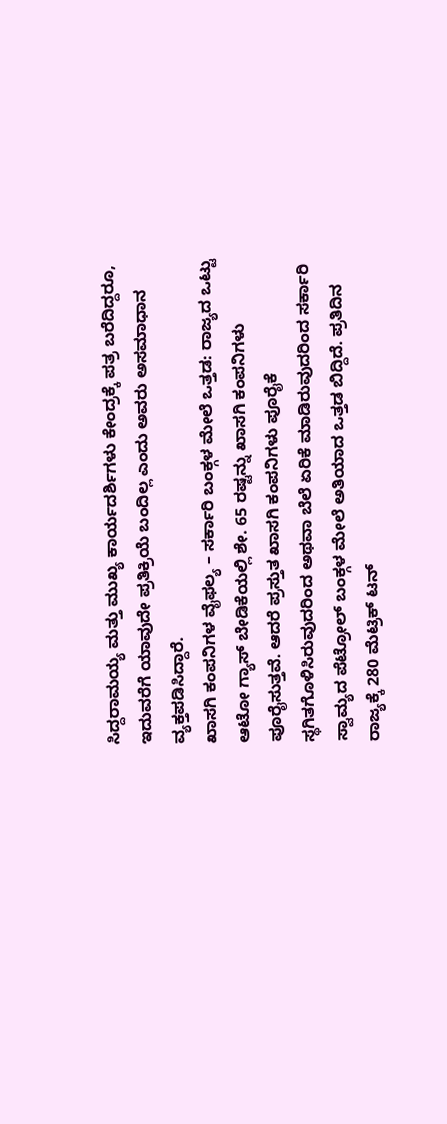ಸಿದ್ದರಾಮಯ್ಯ ಮತ್ತು ಮುಖ್ಯ ಕಾರ್ಯದರ್ಶಿಗಳು ಕೇಂದ್ರಕ್ಕೆ ಪತ್ರ ಬರೆದಿದ್ದರೂ, ಇದುವರೆಗೆ ಯಾವುದೇ ಪ್ರತಿಕ್ರಿಯೆ ಬಂದಿಲ್ಲ ಎಂದು ಅವರು ಅಸಮಾಧಾನ ವ್ಯಕ್ತಪಡಿಸಿದ್ದಾರೆ.
ಖಾಸಗಿ ಕಂಪನಿಗಳ ವೈಫಲ್ಯ – ಸರ್ಕಾರಿ ಬಂಕ್ಗಳ ಮೇಲೆ ಒತ್ತಡ: ರಾಜ್ಯದ ಒಟ್ಟು ಆಟೋ ಗ್ಯಾಸ್ ಬೇಡಿಕೆಯಲ್ಲಿ ಶೇ. 65 ರಷ್ಟನ್ನು ಖಾಸಗಿ ಕಂಪನಿಗಳು ಪೂರೈಸುತ್ತವೆ. ಆದರೆ ಪ್ರಸ್ತುತ ಖಾಸಗಿ ಕಂಪನಿಗಳು ಪೂರೈಕೆ ಸ್ಥಗಿತಗೊಳಿಸಿರುವುದರಿಂದ ಅಥವಾ ಬೆಲೆ ಏರಿಕೆ ಮಾಡಿರುವುದರಿಂದ ಸರ್ಕಾರಿ ಸ್ವಾಮ್ಯದ ಪೆಟ್ರೋಲ್ ಬಂಕ್ಗಳ ಮೇಲೆ ಅತಿಯಾದ ಒತ್ತಡ ಬಿದ್ದಿದೆ. ಪ್ರತಿದಿನ ರಾಜ್ಯಕ್ಕೆ 280 ಮೆಟ್ರಿಕ್ ಟನ್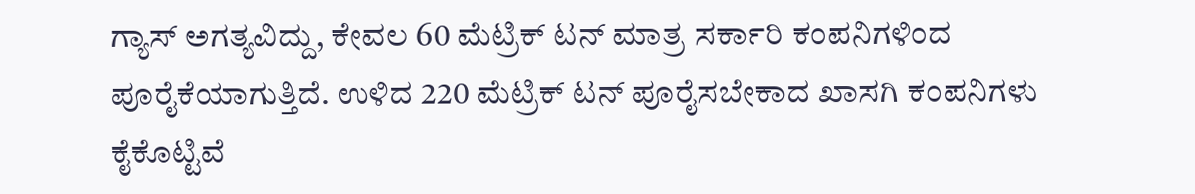ಗ್ಯಾಸ್ ಅಗತ್ಯವಿದ್ದು, ಕೇವಲ 60 ಮೆಟ್ರಿಕ್ ಟನ್ ಮಾತ್ರ ಸರ್ಕಾರಿ ಕಂಪನಿಗಳಿಂದ ಪೂರೈಕೆಯಾಗುತ್ತಿದೆ. ಉಳಿದ 220 ಮೆಟ್ರಿಕ್ ಟನ್ ಪೂರೈಸಬೇಕಾದ ಖಾಸಗಿ ಕಂಪನಿಗಳು ಕೈಕೊಟ್ಟಿವೆ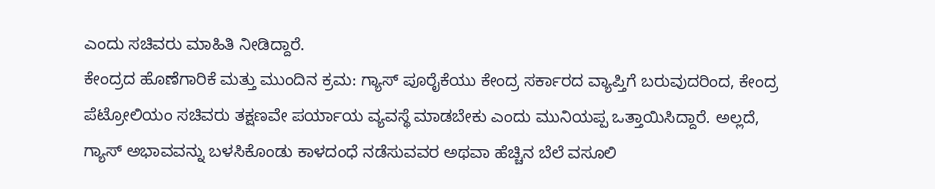ಎಂದು ಸಚಿವರು ಮಾಹಿತಿ ನೀಡಿದ್ದಾರೆ.
ಕೇಂದ್ರದ ಹೊಣೆಗಾರಿಕೆ ಮತ್ತು ಮುಂದಿನ ಕ್ರಮ: ಗ್ಯಾಸ್ ಪೂರೈಕೆಯು ಕೇಂದ್ರ ಸರ್ಕಾರದ ವ್ಯಾಪ್ತಿಗೆ ಬರುವುದರಿಂದ, ಕೇಂದ್ರ ಪೆಟ್ರೋಲಿಯಂ ಸಚಿವರು ತಕ್ಷಣವೇ ಪರ್ಯಾಯ ವ್ಯವಸ್ಥೆ ಮಾಡಬೇಕು ಎಂದು ಮುನಿಯಪ್ಪ ಒತ್ತಾಯಿಸಿದ್ದಾರೆ. ಅಲ್ಲದೆ, ಗ್ಯಾಸ್ ಅಭಾವವನ್ನು ಬಳಸಿಕೊಂಡು ಕಾಳದಂಧೆ ನಡೆಸುವವರ ಅಥವಾ ಹೆಚ್ಚಿನ ಬೆಲೆ ವಸೂಲಿ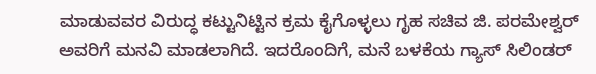ಮಾಡುವವರ ವಿರುದ್ಧ ಕಟ್ಟುನಿಟ್ಟಿನ ಕ್ರಮ ಕೈಗೊಳ್ಳಲು ಗೃಹ ಸಚಿವ ಜಿ. ಪರಮೇಶ್ವರ್ ಅವರಿಗೆ ಮನವಿ ಮಾಡಲಾಗಿದೆ. ಇದರೊಂದಿಗೆ, ಮನೆ ಬಳಕೆಯ ಗ್ಯಾಸ್ ಸಿಲಿಂಡರ್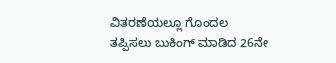ವಿತರಣೆಯಲ್ಲೂ ಗೊಂದಲ ತಪ್ಪಿಸಲು ಬುಕಿಂಗ್ ಮಾಡಿದ 26ನೇ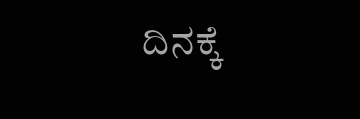ದಿನಕ್ಕೆ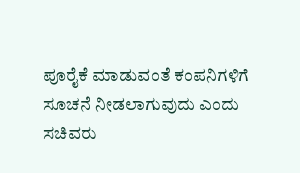ಪೂರೈಕೆ ಮಾಡುವಂತೆ ಕಂಪನಿಗಳಿಗೆ ಸೂಚನೆ ನೀಡಲಾಗುವುದು ಎಂದು ಸಚಿವರು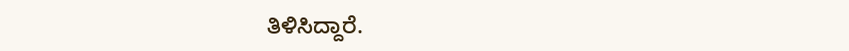ತಿಳಿಸಿದ್ದಾರೆ.